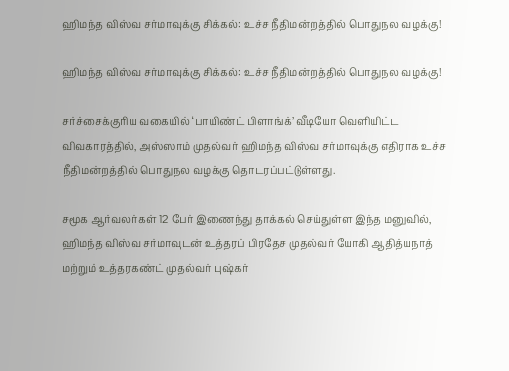ஹிமந்த விஸ்வ சர்மாவுக்கு சிக்கல்: உச்ச நீதிமன்றத்தில் பொதுநல வழக்கு!

ஹிமந்த விஸ்வ சர்மாவுக்கு சிக்கல்: உச்ச நீதிமன்றத்தில் பொதுநல வழக்கு!

சர்ச்சைக்குரிய வகையில் ‘பாயிண்ட் பிளாங்க்’ வீடியோ வெளியிட்ட விவகாரத்தில், அஸ்ஸாம் முதல்வர் ஹிமந்த விஸ்வ சர்மாவுக்கு எதிராக உச்ச நீதிமன்றத்தில் பொதுநல வழக்கு தொடரப்பட்டுள்ளது.

சமூக ஆர்வலர்கள் 12 பேர் இணைந்து தாக்கல் செய்துள்ள இந்த மனுவில், ஹிமந்த விஸ்வ சர்மாவுடன் உத்தரப் பிரதேச முதல்வர் யோகி ஆதித்யநாத் மற்றும் உத்தரகண்ட் முதல்வர் புஷ்கர்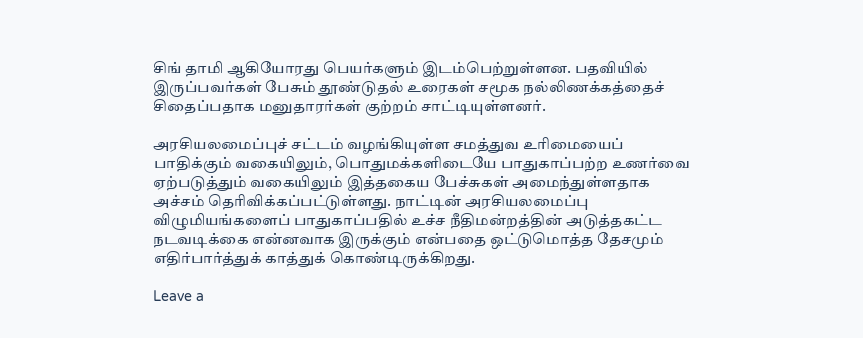சிங் தாமி ஆகியோரது பெயர்களும் இடம்பெற்றுள்ளன. பதவியில் இருப்பவர்கள் பேசும் தூண்டுதல் உரைகள் சமூக நல்லிணக்கத்தைச் சிதைப்பதாக மனுதாரர்கள் குற்றம் சாட்டியுள்ளனர்.

அரசியலமைப்புச் சட்டம் வழங்கியுள்ள சமத்துவ உரிமையைப் பாதிக்கும் வகையிலும், பொதுமக்களிடையே பாதுகாப்பற்ற உணர்வை ஏற்படுத்தும் வகையிலும் இத்தகைய பேச்சுகள் அமைந்துள்ளதாக அச்சம் தெரிவிக்கப்பட்டுள்ளது. நாட்டின் அரசியலமைப்பு விழுமியங்களைப் பாதுகாப்பதில் உச்ச நீதிமன்றத்தின் அடுத்தகட்ட நடவடிக்கை என்னவாக இருக்கும் என்பதை ஒட்டுமொத்த தேசமும் எதிர்பார்த்துக் காத்துக் கொண்டிருக்கிறது.

Leave a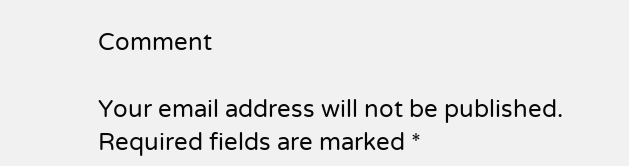Comment

Your email address will not be published. Required fields are marked *